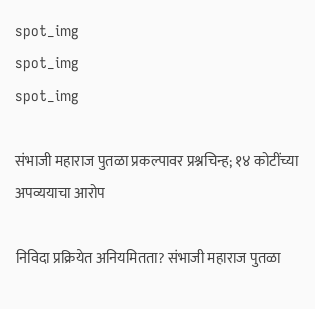spot_img
spot_img
spot_img

संभाजी महाराज पुतळा प्रकल्पावर प्रश्नचिन्ह; १४ कोटींच्या अपव्ययाचा आरोप

निविदा प्रक्रियेत अनियमितता? संभाजी महाराज पुतळा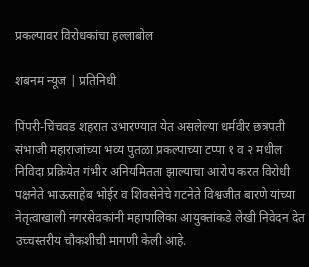प्रकल्पावर विरोधकांचा हल्लाबोल

शबनम न्यूज | प्रतिनिधी

पिंपरी-चिंचवड शहरात उभारण्यात येत असलेल्या धर्मवीर छत्रपती संभाजी महाराजांच्या भव्य पुतळा प्रकल्पाच्या टप्पा १ व २ मधील निविदा प्रक्रियेत गंभीर अनियमितता झाल्याचा आरोप करत विरोधी पक्षनेते भाऊसाहेब भोईर व शिवसेनेचे गटनेते विश्वजीत बारणे यांच्या नेतृत्वाखाली नगरसेवकांनी महापालिका आयुक्तांकडे लेखी निवेदन देत उच्चस्तरीय चौकशीची मागणी केली आहे.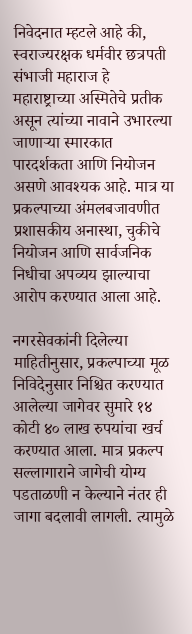निवेदनात म्हटले आहे की, स्वराज्यरक्षक धर्मवीर छत्रपती संभाजी महाराज हे महाराष्ट्राच्या अस्मितेचे प्रतीक असून त्यांच्या नावाने उभारल्या जाणाऱ्या स्मारकात पारदर्शकता आणि नियोजन असणे आवश्यक आहे. मात्र या प्रकल्पाच्या अंमलबजावणीत प्रशासकीय अनास्था, चुकीचे नियोजन आणि सार्वजनिक निधीचा अपव्यय झाल्याचा आरोप करण्यात आला आहे.

नगरसेवकांनी दिलेल्या माहितीनुसार, प्रकल्पाच्या मूळ निविदेनुसार निश्चित करण्यात आलेल्या जागेवर सुमारे १४ कोटी ४० लाख रुपयांचा खर्च करण्यात आला. मात्र प्रकल्प सल्लागाराने जागेची योग्य पडताळणी न केल्याने नंतर ही जागा बदलावी लागली. त्यामुळे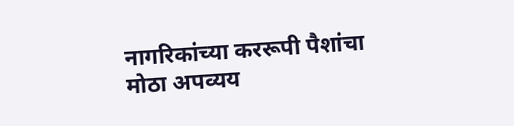नागरिकांच्या कररूपी पैशांचा मोठा अपव्यय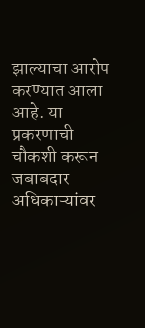झाल्याचा आरोप करण्यात आला आहे. या प्रकरणाची चौकशी करून जबाबदार अधिकाऱ्यांवर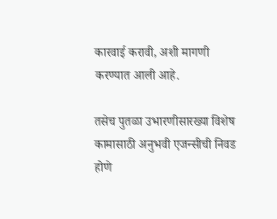कारवाई करावी, अशी मागणी करण्यात आली आहे.

तसेच पुतळा उभारणीसारख्या विशेष कामासाठी अनुभवी एजन्सीची निवड होणे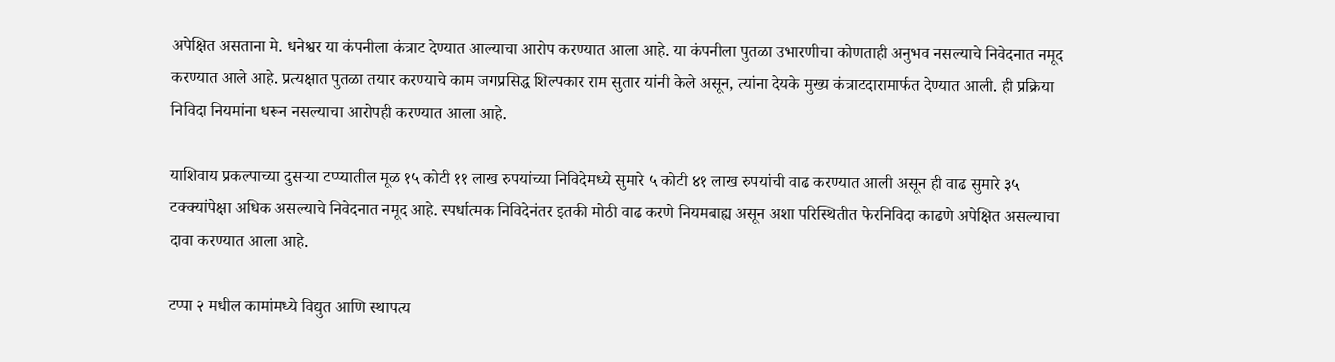अपेक्षित असताना मे. धनेश्वर या कंपनीला कंत्राट देण्यात आल्याचा आरोप करण्यात आला आहे. या कंपनीला पुतळा उभारणीचा कोणताही अनुभव नसल्याचे निवेदनात नमूद करण्यात आले आहे. प्रत्यक्षात पुतळा तयार करण्याचे काम जगप्रसिद्ध शिल्पकार राम सुतार यांनी केले असून, त्यांना देयके मुख्य कंत्राटदारामार्फत देण्यात आली. ही प्रक्रिया निविदा नियमांना धरून नसल्याचा आरोपही करण्यात आला आहे.

याशिवाय प्रकल्पाच्या दुसऱ्या टप्प्यातील मूळ १५ कोटी ११ लाख रुपयांच्या निविदेमध्ये सुमारे ५ कोटी ४१ लाख रुपयांची वाढ करण्यात आली असून ही वाढ सुमारे ३५ टक्क्यांपेक्षा अधिक असल्याचे निवेदनात नमूद आहे. स्पर्धात्मक निविदेनंतर इतकी मोठी वाढ करणे नियमबाह्य असून अशा परिस्थितीत फेरनिविदा काढणे अपेक्षित असल्याचा दावा करण्यात आला आहे.

टप्पा २ मधील कामांमध्ये विद्युत आणि स्थापत्य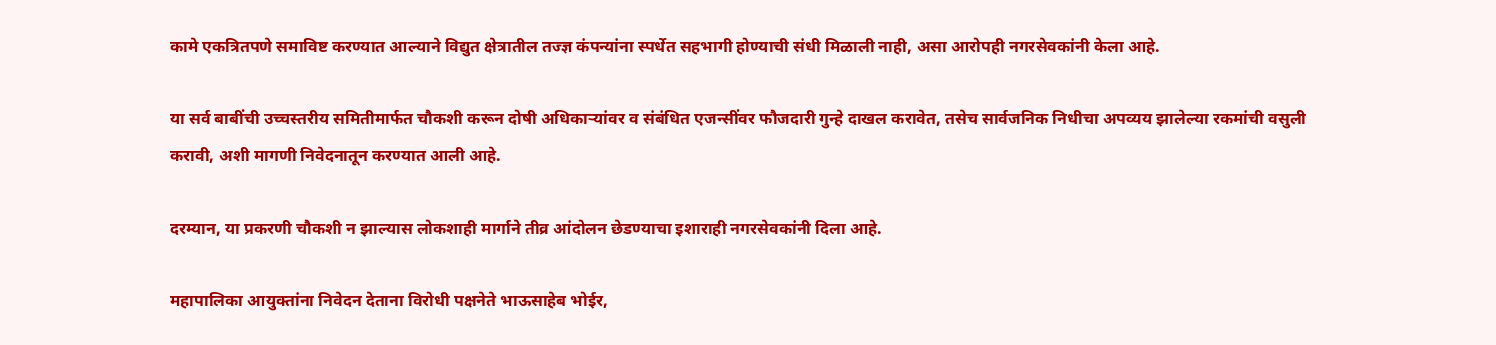कामे एकत्रितपणे समाविष्ट करण्यात आल्याने विद्युत क्षेत्रातील तज्ज्ञ कंपन्यांना स्पर्धेत सहभागी होण्याची संधी मिळाली नाही, असा आरोपही नगरसेवकांनी केला आहे.

या सर्व बाबींची उच्चस्तरीय समितीमार्फत चौकशी करून दोषी अधिकाऱ्यांवर व संबंधित एजन्सींवर फौजदारी गुन्हे दाखल करावेत, तसेच सार्वजनिक निधीचा अपव्यय झालेल्या रकमांची वसुली करावी, अशी मागणी निवेदनातून करण्यात आली आहे.

दरम्यान, या प्रकरणी चौकशी न झाल्यास लोकशाही मार्गाने तीव्र आंदोलन छेडण्याचा इशाराही नगरसेवकांनी दिला आहे.

महापालिका आयुक्तांना निवेदन देताना विरोधी पक्षनेते भाऊसाहेब भोईर,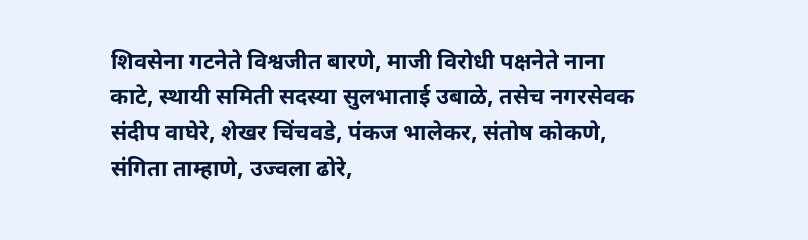शिवसेना गटनेते विश्वजीत बारणे, माजी विरोधी पक्षनेते नाना काटे, स्थायी समिती सदस्या सुलभाताई उबाळे, तसेच नगरसेवक संदीप वाघेरे, शेखर चिंचवडे, पंकज भालेकर, संतोष कोकणे, संगिता ताम्हाणे, उज्वला ढोरे,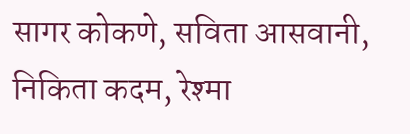सागर कोकणे, सविता आसवानी, निकिता कदम, रेश्मा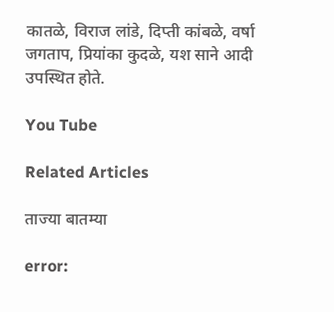कातळे, विराज लांडे, दिप्ती कांबळे, वर्षा जगताप, प्रियांका कुदळे, यश साने आदी उपस्थित होते.

You Tube

Related Articles

ताज्या बातम्या

error: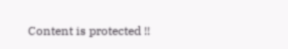Content is protected !!